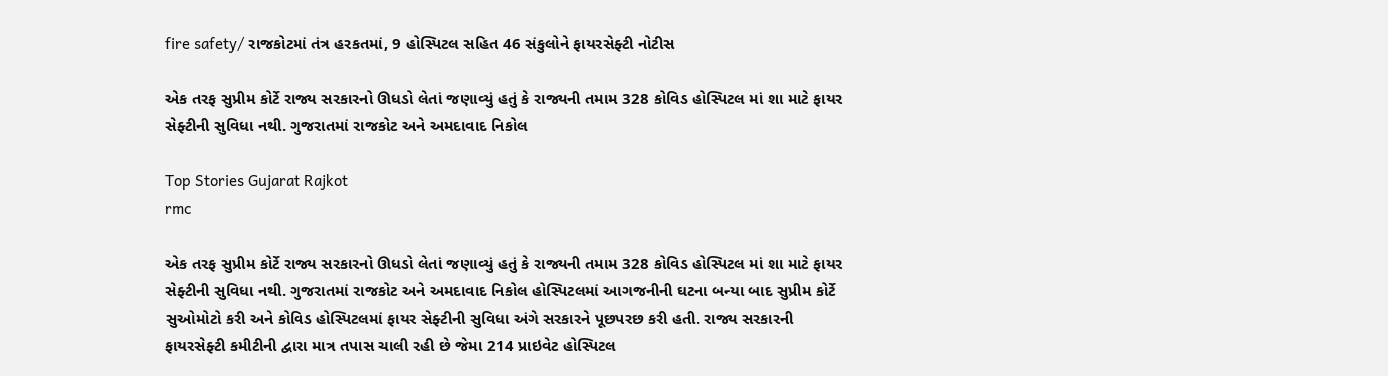fire safety/ રાજકોટમાં તંત્ર હરકતમાં, 9 હોસ્પિટલ સહિત 46 સંકુલોને ફાયરસેફ્ટી નોટીસ

એક તરફ સુપ્રીમ કોર્ટે રાજ્ય સરકારનો ઊધડો લેતાં જણાવ્યું હતું કે રાજ્યની તમામ 328 કોવિડ હોસ્પિટલ માં શા માટે ફાયર સેફ્ટીની સુવિધા નથી. ગુજરાતમાં રાજકોટ અને અમદાવાદ નિકોલ

Top Stories Gujarat Rajkot
rmc

એક તરફ સુપ્રીમ કોર્ટે રાજ્ય સરકારનો ઊધડો લેતાં જણાવ્યું હતું કે રાજ્યની તમામ 328 કોવિડ હોસ્પિટલ માં શા માટે ફાયર સેફ્ટીની સુવિધા નથી. ગુજરાતમાં રાજકોટ અને અમદાવાદ નિકોલ હોસ્પિટલમાં આગજનીની ઘટના બન્યા બાદ સુપ્રીમ કોર્ટે સુઓમોટો કરી અને કોવિડ હોસ્પિટલમાં ફાયર સેફ્ટીની સુવિધા અંગે સરકારને પૂછપરછ કરી હતી. રાજ્ય સરકારની ફાયરસેફ્ટી કમીટીની દ્વારા માત્ર તપાસ ચાલી રહી છે જેમા 214 પ્રાઇવેટ હોસ્પિટલ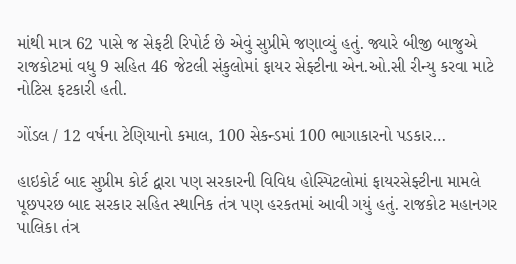માંથી માત્ર 62 પાસે જ સેફટી રિપોર્ટ છે એવું સુપ્રીમે જણાવ્યું હતું. જ્યારે બીજી બાજુએ રાજકોટમાં વધુ 9 સહિત 46 જેટલી સંકુલોમાં ફાયર સેફ્ટીના એન.ઓ.સી રીન્યુ કરવા માટે નોટિસ ફટકારી હતી.

ગોંડલ / 12 વર્ષના ટેણિયાનો કમાલ, 100 સેકન્ડમાં 100 ભાગાકારનો પડકાર…

હાઇકોર્ટ બાદ સુપ્રીમ કોર્ટ દ્વારા પણ સરકારની વિવિધ હોસ્પિટલોમાં ફાયરસેફ્ટીના મામલે પૂછપરછ બાદ સરકાર સહિત સ્થાનિક તંત્ર પણ હરકતમાં આવી ગયું હતું. રાજકોટ મહાનગર પાલિકા તંત્ર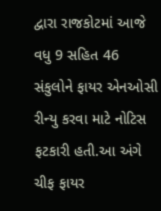દ્વારા રાજકોટમાં આજે વધુ 9 સહિત 46 સંકુલોને ફાયર એનઓસી રીન્યુ કરવા માટે નોટિસ ફટકારી હતી.આ અંગે ચીફ ફાયર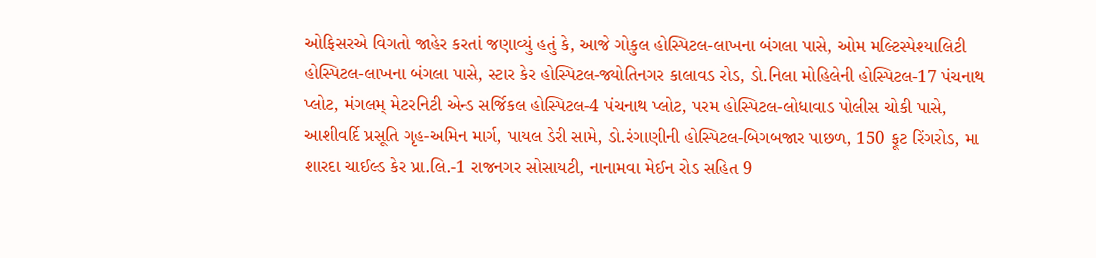ઓફિસરએ વિગતો જાહેર કરતાં જણાવ્યું હતું કે, આજે ગોકુલ હોસ્પિટલ-લાખના બંગલા પાસે, ઓમ મલ્ટિસ્પેશ્યાલિટી હોસ્પિટલ-લાખના બંગલા પાસે, સ્ટાર કેર હોસ્પિટલ-જ્યોતિનગર કાલાવડ રોડ, ડો.નિલા મોહિલેની હોસ્પિટલ-17 પંચનાથ પ્લોટ, મંગલમ્ મેટરનિટી એન્ડ સર્જિકલ હોસ્પિટલ-4 પંચનાથ પ્લોટ, પરમ હોસ્પિટલ-લોધાવાડ પોલીસ ચોકી પાસે, આશીવર્દિ પ્રસૂતિ ગૃહ-અમિન માર્ગ, પાયલ ડેરી સામે, ડો.રંગાણીની હોસ્પિટલ-બિગબજાર પાછળ, 150 ફૂટ રિંગરોડ, મા શારદા ચાઈલ્ડ કેર પ્રા.લિ.-1 રાજનગર સોસાયટી, નાનામવા મેઈન રોડ સહિત 9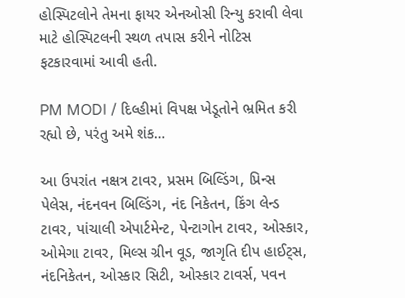હોસ્પિટલોને તેમના ફાયર એનઓસી રિન્યુ કરાવી લેવા માટે હોસ્પિટલની સ્થળ તપાસ કરીને નોટિસ ફટકારવામાં આવી હતી.

PM MODI / દિલ્હીમાં વિપક્ષ ખેડૂતોને ભ્રમિત કરી રહ્યો છે, પરંતુ અમે શંક…

આ ઉપરાંત નક્ષત્ર ટાવર, પ્રસમ બિલ્ડિંગ, પ્રિન્સ પેલેસ, નંદનવન બિલ્ડિંગ, નંદ નિકેતન, કિંગ લેન્ડ ટાવર, પાંચાલી એપાર્ટમેન્ટ, પેન્ટાગોન ટાવર, ઓસ્કાર, ઓમેગા ટાવર, મિલ્સ ગ્રીન વૂડ, જાગૃતિ દીપ હાઈટ્સ, નંદનિકેતન, ઓસ્કાર સિટી, ઓસ્કાર ટાવર્સ, પવન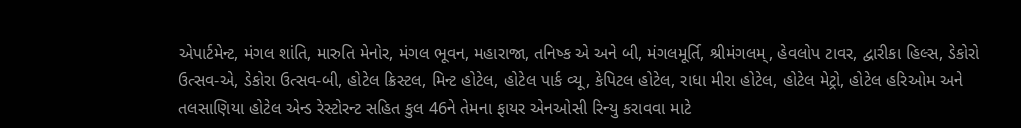એપાર્ટમેન્ટ, મંગલ શાંતિ, મારુતિ મેનોર, મંગલ ભૂવન, મહારાજા, તનિષ્ક એ અને બી, મંગલમૂર્તિ, શ્રીમંગલમ્, હેવલોપ ટાવર, દ્વારીકા હિલ્સ, ડેકોરો ઉત્સવ-એ, ડેકોરા ઉત્સવ-બી, હોટેલ ક્રિસ્ટલ, મિન્ટ હોટેલ, હોટેલ પાર્ક વ્યૂ, કેપિટલ હોટેલ, રાધા મીરા હોટેલ, હોટેલ મેટ્રો, હોટેલ હરિઓમ અને તલસાણિયા હોટેલ એન્ડ રેસ્ટોરન્ટ સહિત કુલ 46ને તેમના ફાયર એનઓસી રિન્યુ કરાવવા માટે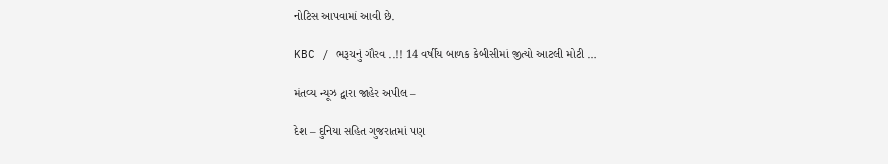નોટિસ આપવામાં આવી છે.

KBC / ભરૂચનું ગૌરવ ..!! 14 વર્ષીય બાળક કેબીસીમાં જીત્યો આટલી મોટી …

મંતવ્ય ન્યૂઝ દ્વારા જાહેર અપીલ –

દેશ – દુનિયા સહિત ગુજરાતમાં પણ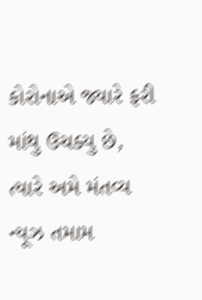કોરોનાએ જ્યારે ફરી માંથુ ઉચક્યુ છે, ત્યારે અમે મંતવ્ય ન્યૂઝ તમામ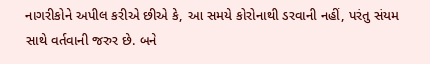નાગરીકોને અપીલ કરીએ છીએ કે, આ સમયે કોરોનાથી ડરવાની નહીં, પરંતુ સંયમ સાથે વર્તવાની જરુર છે. બને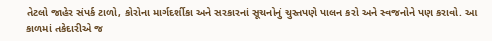તેટલો જાહેર સંપર્ક ટાળો, કોરોના માર્ગદર્શીકા અને સરકારનાં સૂચનોનું ચુસ્તપણે પાલન કરો અને સ્વજનોને પણ કરાવો. આ કાળમાં તકેદારીએ જ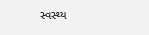સ્વસ્થ્ય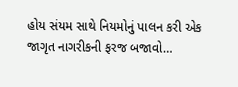હોય સંયમ સાથે નિયમોનું પાલન કરી એક જાગૃત નાગરીકની ફરજ બજાવો…